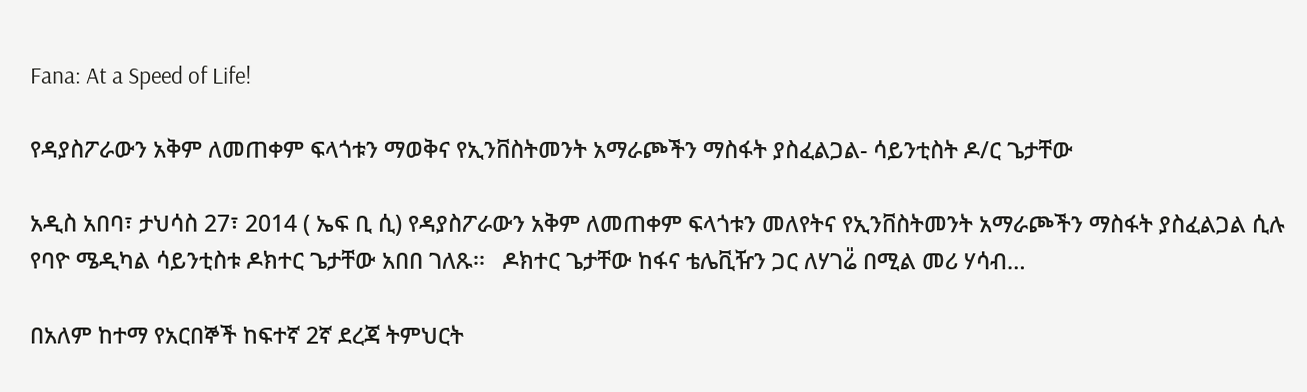Fana: At a Speed of Life!

የዳያስፖራውን አቅም ለመጠቀም ፍላጎቱን ማወቅና የኢንቨስትመንት አማራጮችን ማስፋት ያስፈልጋል- ሳይንቲስት ዶ/ር ጌታቸው

አዲስ አበባ፣ ታህሳስ 27፣ 2014 ( ኤፍ ቢ ሲ) የዳያስፖራውን አቅም ለመጠቀም ፍላጎቱን መለየትና የኢንቨስትመንት አማራጮችን ማስፋት ያስፈልጋል ሲሉ የባዮ ሜዲካል ሳይንቲስቱ ዶክተር ጌታቸው አበበ ገለጹ፡፡   ዶክተር ጌታቸው ከፋና ቴሌቪዥን ጋር ለሃገሬ̎ በሚል መሪ ሃሳብ…

በአለም ከተማ የአርበኞች ከፍተኛ 2ኛ ደረጃ ትምህርት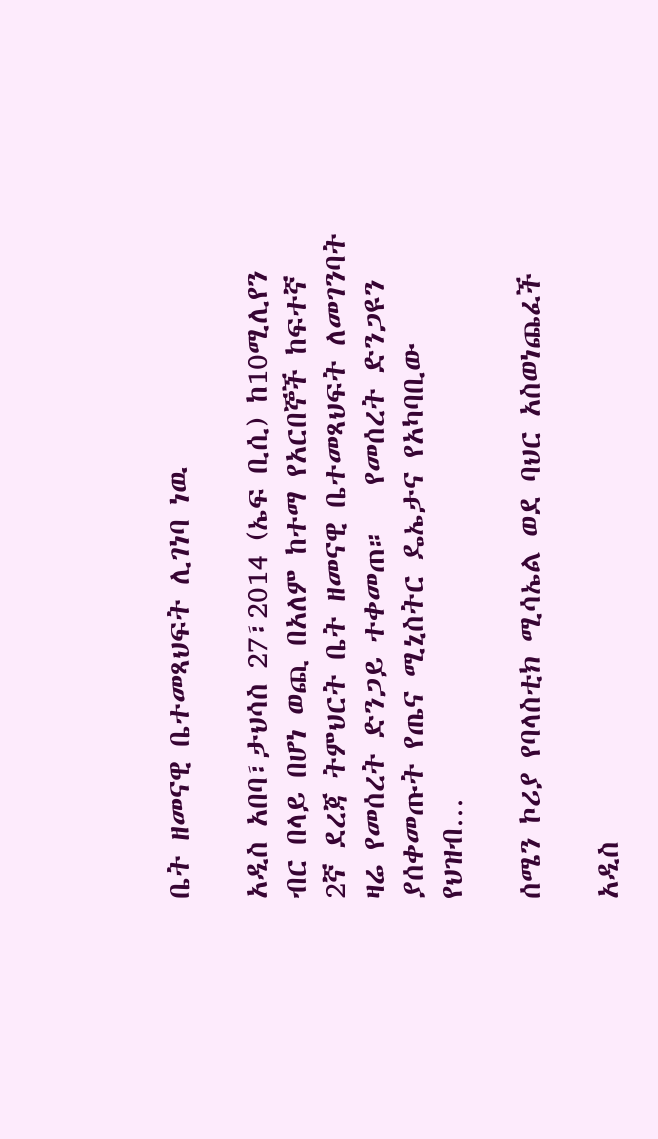ቤት ዘመናዊ ቤተመጻህፍት ሊገነባ ነዉ

አዲስ አበባ፣ታህሳስ 27፣2014 (ኤፍ ቢሲ) ከ10ሚሊየን ብር በላይ በሆነ ወጪ በአለም ከተማ የአርበኞች ከፍተኛ 2ኛ ደረጃ ትምህርት ቤት ዘመናዊ ቤተመጻህፍት ለመገንባት ዛሬ የመሰረት ድንጋይ ተቀመጠ።   የመሰረት ድንጋዩን ያሰቀመጡት የጤና ሚኒስትር ዴኤታና የአካባቢው የህዝብ…

ሰሜን ኮሪያ የባላስቲክ ሚሳኤል ወደ ባህር አስወነጨፈች

አዲስ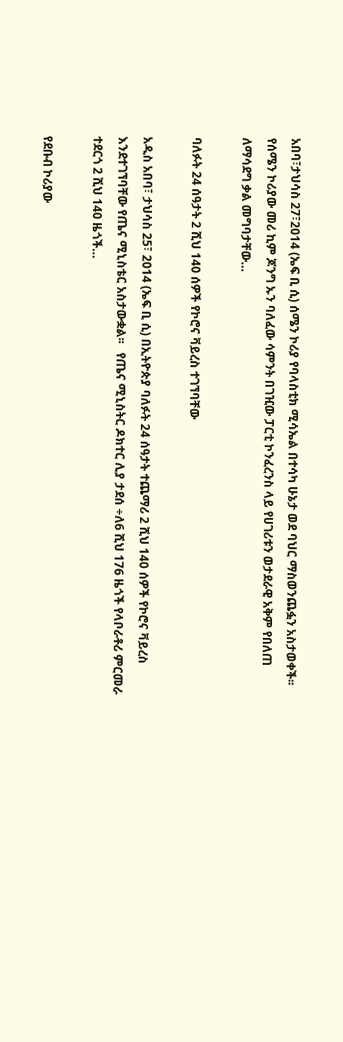አበባ፣ታህሳስ 27፣2014 (ኤፍ ቢ ሲ) ሰሜን ኮሪያ የባላስቲክ ሚሳኤል በተሳካ ሁኔታ ወደ ባህር ማስወንጨፏን አስታወቀች፡፡   የሰሜን ኮሪያው መሪ ኪም ጆንግ ኡን ባለፈው ሳምንት በገዢው ፓርቲ ኮንፈረንስ ላይ የሀገሪቱን ወታደራዊ አቅም የበለጠ ለማሳደግ ቃል መግባታቸው…

ባለፉት 24 ሰዓታት 2 ሺህ 140 ሰዎች የኮሮና ቫይረስ ተገኘባቸው

አዲስ አበባ፣ ታህሳስ 25፣ 2014 (ኤፍ ቢ ሲ) በኢትዮጵያ ባለፉት 24 ሰዓታት ተጨማሪ 2 ሺህ 140 ሰዎች የኮሮና ቫይረስ እንደተገኘባቸው የጤና ሚኒስቴር አስታውቋል፡፡   የጤና ሚኒስትር ዶክተር ሊያ ታደሰ ÷ለ6 ሺህ 176 ዜጎች የላቦራቶሪ ምርመራ ተደርጎ 2 ሺህ 140 ዜጎች…

የደቡብ ኮሪያው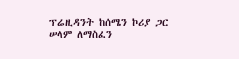ፕሬዚዳንት ከሰሜን ኮሪያ ጋር ሠላም ለማስፈን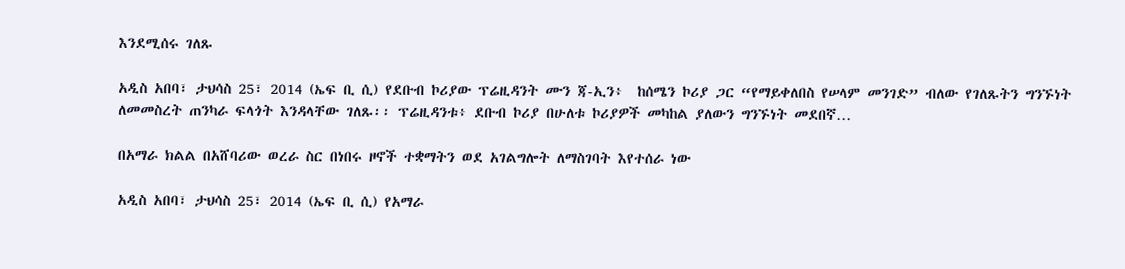እንደሚሰሩ ገለጹ

አዲስ አበባ፣ ታህሳስ 25፣ 2014 (ኤፍ ቢ ሲ) የደቡብ ኮሪያው ፕሬዚዳንት ሙን ጃ-ኢን፥  ከሰሜን ኮሪያ ጋር “የማይቀለበስ የሠላም መንገድ” ብለው የገለጹትን ግንኙነት ለመመስረት ጠንካራ ፍላጎት እንዳላቸው ገለጹ፡፡ ፕሬዚዳንቱ፥ ደቡብ ኮሪያ በሁለቱ ኮሪያዎች መካከል ያለውን ግንኙነት መደበኛ…

በአማራ ክልል በአሸባሪው ወረራ ስር በነበሩ ዞኖች ተቋማትን ወደ አገልግሎት ለማስገባት እየተሰራ ነው

አዲስ አበባ፣ ታህሳስ 25፣ 2014 (ኤፍ ቢ ሲ) የአማራ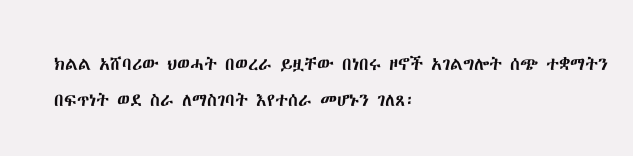ክልል አሸባሪው ህወሓት በወረራ ይዟቸው በነበሩ ዞኖች አገልግሎት ሰጭ ተቋማትን በፍጥነት ወደ ስራ ለማስገባት እየተሰራ መሆኑን ገለጸ፡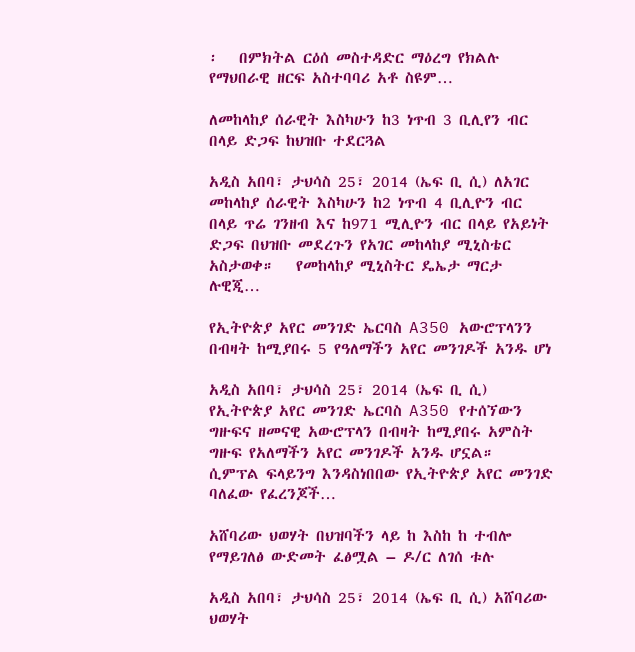፡   በምክትል ርዕሰ መስተዳድር ማዕረግ የክልሉ የማህበራዊ ዘርፍ አስተባባሪ አቶ ስዩም…

ለመከላከያ ሰራዊት እስካሁን ከ3 ነጥብ 3 ቢሊየን ብር በላይ ድጋፍ ከህዝቡ ተደርጓል

አዲስ አበባ፣ ታህሳስ 25፣ 2014 (ኤፍ ቢ ሲ) ለአገር መከላከያ ሰራዊት እስካሁን ከ2 ነጥብ 4 ቢሊዮን ብር በላይ ጥሬ ገንዘብ እና ከ971 ሚሊዮን ብር በላይ የአይነት ድጋፍ በህዝቡ መደረጉን የአገር መከላከያ ሚኒስቴር አስታወቀ።   የመከላከያ ሚኒስትር ዴኤታ ማርታ ሉዊጂ…

የኢትዮጵያ አየር መንገድ ኤርባስ A350 አውሮፕላንን በብዛት ከሚያበሩ 5 የዓለማችን አየር መንገዶች አንዱ ሆነ

አዲስ አበባ፣ ታህሳስ 25፣ 2014 (ኤፍ ቢ ሲ) የኢትዮጵያ አየር መንገድ ኤርባስ A350 የተሰኘውን ግዙፍና ዘመናዊ አውሮፕላን በብዛት ከሚያበሩ አምስት ግዙፍ የአለማችን አየር መንገዶች አንዱ ሆኗል።   ሲምፕል ፍላይንግ እንዳስነበበው የኢትዮጵያ አየር መንገድ ባለፈው የፈረንጆች…

አሸባሪው ህወሃት በህዝባችን ላይ ከ እስከ ከ ተብሎ የማይገለፅ ውድመት ፈፅሟል – ዶ/ር ለገሰ ቱሉ

አዲስ አበባ፣ ታህሳስ 25፣ 2014 (ኤፍ ቢ ሲ) አሸባሪው ህወሃት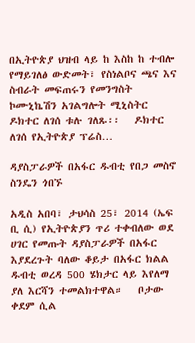በኢትዮጵያ ህዝብ ላይ ከ እስከ ከ ተብሎ የማይገለፅ ውድመት፣ የስነልቦና ጫና እና ስብራት መፍጠሩን የመንግስት ኮሙኒኬሽን አገልግሎት ሚኒስትር ዶክተር ለገሰ ቱሉ ገለጹ፡፡   ዶክተር ለገሰ የኢትዮጵያ ፕሬስ…

ዳያስፓራዎች በአፋር ዱብቲ የበጋ መስኖ ስንዴን ጎበኙ

አዲስ አበባ፣ ታህሳስ 25፣ 2014 (ኤፍ ቢ ሲ) የኢትዮጵያን ጥሪ ተቀብለው ወደ ሀገር የመጡት ዳያስፓራዎች በአፋር እያደረጉት ባለው ቆይታ በአፋር ክልል ዱብቲ ወረዳ 500 ሄክታር ላይ እየለማ ያለ እርሻን ተመልክተዋል።   ቦታው ቀደም ሲል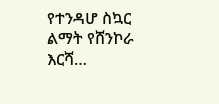የተንዳሆ ስኳር ልማት የሸንኮራ እርሻ…